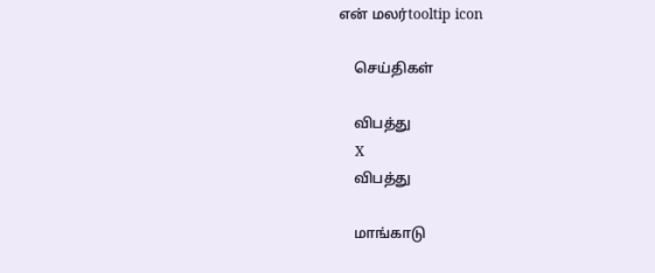என் மலர்tooltip icon

    செய்திகள்

    விபத்து
    X
    விபத்து

    மாங்காடு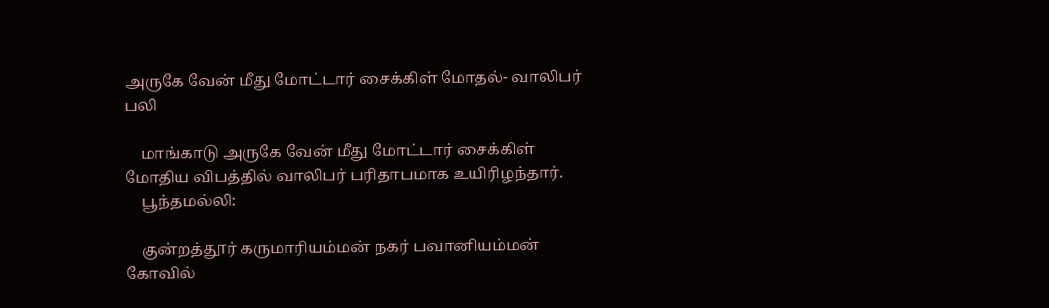அருகே வேன் மீது மோட்டார் சைக்கிள் மோதல்- வாலிபர் பலி

    மாங்காடு அருகே வேன் மீது மோட்டார் சைக்கிள் மோதிய விபத்தில் வாலிபர் பரிதாபமாக உயிரிழந்தார்.
    பூந்தமல்லி:

    குன்றத்தூர் கருமாரியம்மன் நகர் பவானியம்மன் கோவில்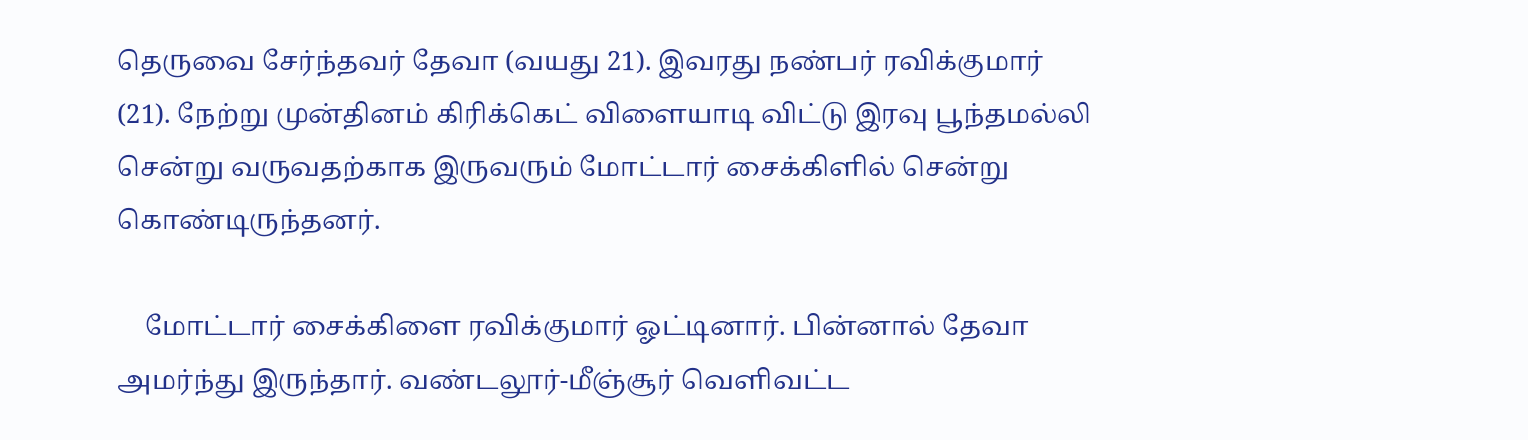தெருவை சேர்ந்தவர் தேவா (வயது 21). இவரது நண்பர் ரவிக்குமார் (21). நேற்று முன்தினம் கிரிக்கெட் விளையாடி விட்டு இரவு பூந்தமல்லி சென்று வருவதற்காக இருவரும் மோட்டார் சைக்கிளில் சென்று கொண்டிருந்தனர்.

    மோட்டார் சைக்கிளை ரவிக்குமார் ஓட்டினார். பின்னால் தேவா அமர்ந்து இருந்தார். வண்டலூர்-மீஞ்சூர் வெளிவட்ட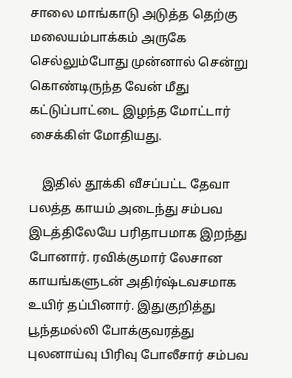சாலை மாங்காடு அடுத்த தெற்கு மலையம்பாக்கம் அருகே செல்லும்போது முன்னால் சென்று கொண்டிருந்த வேன் மீது கட்டுப்பாட்டை இழந்த மோட்டார் சைக்கிள் மோதியது.

    இதில் தூக்கி வீசப்பட்ட தேவா பலத்த காயம் அடைந்து சம்பவ இடத்திலேயே பரிதாபமாக இறந்து போனார். ரவிக்குமார் லேசான காயங்களுடன் அதிர்ஷ்டவசமாக உயிர் தப்பினார். இதுகுறித்து பூந்தமல்லி போக்குவரத்து புலனாய்வு பிரிவு போலீசார் சம்பவ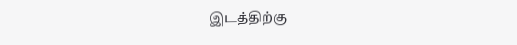இடத்திற்கு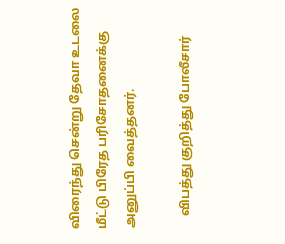விரைந்து சென்று தேவா உடலை மீட்டு பிரேத பரிசோதனைக்கு அனுப்பி வைத்தனர்.

    விபத்து குறித்து போலீசார்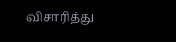விசாரித்து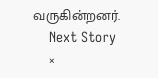வருகின்றனர்.
    Next Story
    ×